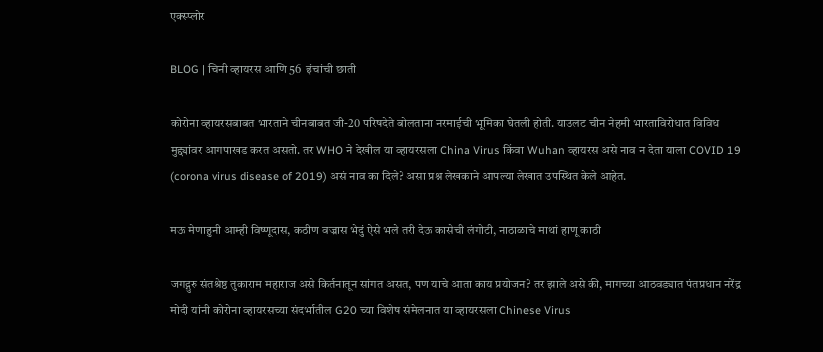एक्स्प्लोर

BLOG | चिनी व्हायरस आणि 56  इंचांची छाती

कोरोना व्हायरसबाबत भारताने चीनबाबत जी-20 परिषदेते बोलताना नरमाईची भूमिका घेतली होती. याउलट चीन नेहमी भारताविरोधात विविध मुद्द्यांवर आगपाखड करत असतो. तर WHO ने देखील या व्हायरसला China Virus किंवा Wuhan व्हायरस असे नाव न देता याला COVID 19 (corona virus disease of 2019) असं नाव का दिले? असा प्रश्न लेखकाने आपल्या लेखात उपस्थित केले आहेत.

मऊ मेणाहुनी आम्ही विष्णूदास, कठीण वज्रास भेदुं ऐसे भले तरी देऊ कासेची लंगोटी, नाठाळाचे माथां हाणू काठी

जगद्गुरु संतश्रेष्ठ तुकाराम महाराज असे किर्तनातून सांगत असत, पण याचे आता काय प्रयोजन? तर झाले असे की, मागच्या आठवड्यात पंतप्रधान नरेंद्र मोदी यांनी कोरोना व्हायरसच्या संदर्भातील G20 च्या विशेष संमेलनात या व्हायरसला Chinese Virus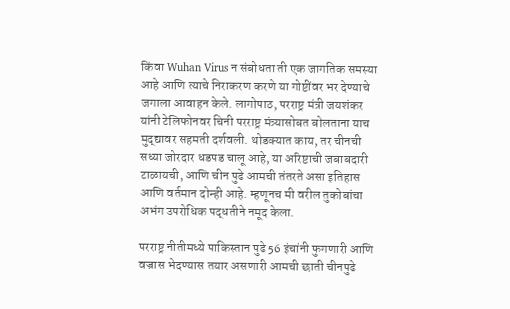किंवा Wuhan Virus न संबोधता ती एक जागतिक समस्या आहे आणि त्याचे निराकरण करणे या गोष्टींवर भर देण्याचे जगाला आवाहन केले. लागोपाठ, परराष्ट्र मंत्री जयशंकर यांनी टेलिफोनवर चिनी परराष्ट्र मंत्र्यासोबत बोलताना याच मुद्द्यावर सहमती दर्शवली. थोडक्यात काय, तर चीनची सध्या जोरदार धडपड चालू आहे, या अरिष्टाची जबाबदारी टाळायची, आणि चीन पुढे आमची तंतरते असा इतिहास आणि वर्तमान दोन्ही आहे. म्हणूनच मी वरील तुकोबांचा अभंग उपरोधिक पद्धतीने नमूद केला.

परराष्ट्र नीतीमध्ये पाकिस्तान पुढे 56 इंचांनी फुगणारी आणि वज्रास भेदण्यास तयार असणारी आमची छाती चीनपुढे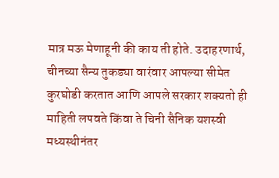मात्र मऊ मेणाहूनी की काय ती होते. उदाहरणार्थ, चीनच्या सैन्य तुकड्या वारंवार आपल्या सीमेत कुरघोडी करतात आणि आपले सरकार शक्यतो ही माहिती लपवते किंवा ते चिनी सैनिक यशस्वी मध्यस्थीनंतर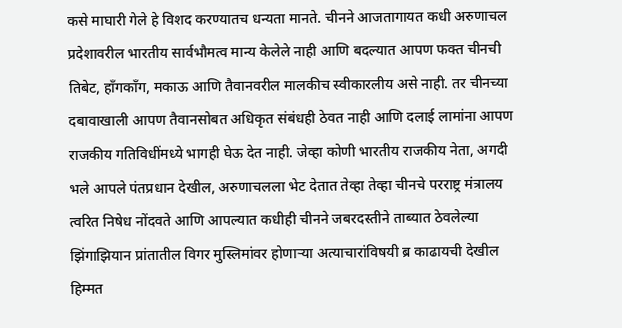कसे माघारी गेले हे विशद करण्यातच धन्यता मानते. चीनने आजतागायत कधी अरुणाचल प्रदेशावरील भारतीय सार्वभौमत्व मान्य केलेले नाही आणि बदल्यात आपण फक्त चीनची तिबेट, हाँगकाँग, मकाऊ आणि तैवानवरील मालकीच स्वीकारलीय असे नाही. तर चीनच्या दबावाखाली आपण तैवानसोबत अधिकृत संबंधही ठेवत नाही आणि दलाई लामांना आपण राजकीय गतिविधींमध्ये भागही घेऊ देत नाही. जेव्हा कोणी भारतीय राजकीय नेता, अगदी भले आपले पंतप्रधान देखील, अरुणाचलला भेट देतात तेव्हा तेव्हा चीनचे परराष्ट्र मंत्रालय त्वरित निषेध नोंदवते आणि आपल्यात कधीही चीनने जबरदस्तीने ताब्यात ठेवलेल्या झिंगाझियान प्रांतातील विगर मुस्लिमांवर होणाऱ्या अत्याचारांविषयी ब्र काढायची देखील हिम्मत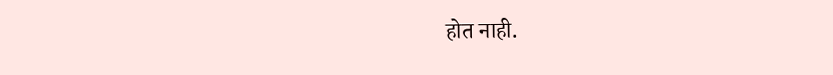होत नाही.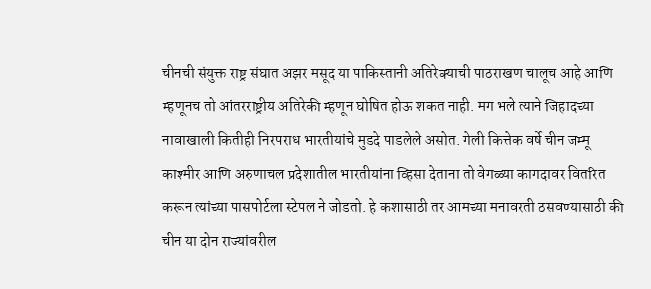चीनची संयुक्त राष्ट्र संघात अझर मसूद या पाकिस्तानी अतिरेक्याची पाठराखण चालूच आहे आणि म्हणूनच तो आंतरराष्ट्रीय अतिरेकी म्हणून घोषित होऊ शकत नाही. मग भले त्याने जिहादच्या नावाखाली कितीही निरपराध भारतीयांचे मुडदे पाडलेले असोत. गेली कित्तेक वर्षे चीन जम्मू काश्मीर आणि अरुणाचल प्रदेशातील भारतीयांना व्हिसा देताना तो वेगळ्या कागदावर वितरित करून त्यांच्या पासपोर्टला स्टेपल ने जोडतो. हे कशासाठी तर आमच्या मनावरती ठसवण्यासाठी की चीन या दोन राज्यांवरील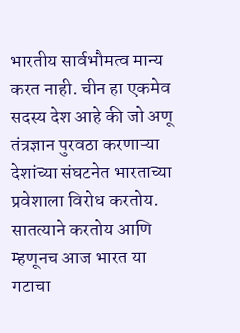भारतीय सार्वभौमत्व मान्य करत नाही. चीन हा एकमेव सदस्य देश आहे की जो अणू तंत्रज्ञान पुरवठा करणाऱ्या देशांच्या संघटनेत भारताच्या प्रवेशाला विरोध करतोय. सातत्याने करतोय आणि म्हणूनच आज भारत या गटाचा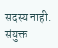सदस्य नाही. संयुक्त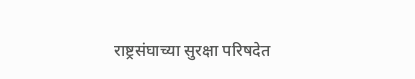राष्ट्रसंघाच्या सुरक्षा परिषदेत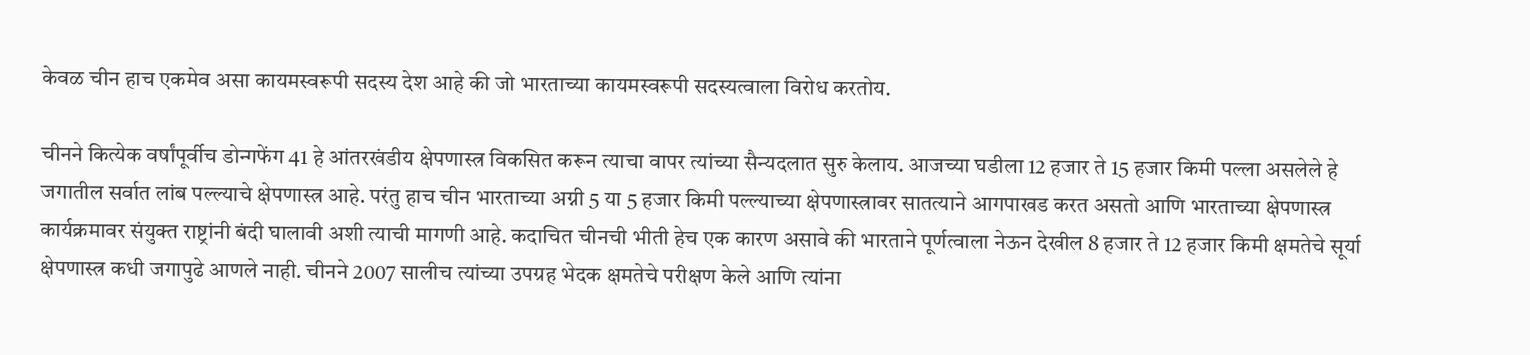केवळ चीन हाच एकमेव असा कायमस्वरूपी सदस्य देश आहे की जो भारताच्या कायमस्वरूपी सदस्यत्वाला विरोध करतोय.

चीनने कित्येक वर्षांपूर्वीच डोन्गफेंग 41 हे आंतरखंडीय क्षेपणास्त्र विकसित करून त्याचा वापर त्यांच्या सैन्यदलात सुरु केलाय. आजच्या घडीला 12 हजार ते 15 हजार किमी पल्ला असलेले हे जगातील सर्वात लांब पल्ल्याचे क्षेपणास्त्र आहे. परंतु हाच चीन भारताच्या अग्नी 5 या 5 हजार किमी पल्ल्याच्या क्षेपणास्त्रावर सातत्याने आगपाखड करत असतो आणि भारताच्या क्षेपणास्त्र कार्यक्रमावर संयुक्त राष्ट्रांनी बंदी घालावी अशी त्याची मागणी आहे. कदाचित चीनची भीती हेच एक कारण असावे की भारताने पूर्णत्वाला नेऊन देखील 8 हजार ते 12 हजार किमी क्षमतेचे सूर्या क्षेपणास्त्र कधी जगापुढे आणले नाही. चीनने 2007 सालीच त्यांच्या उपग्रह भेदक क्षमतेचे परीक्षण केले आणि त्यांना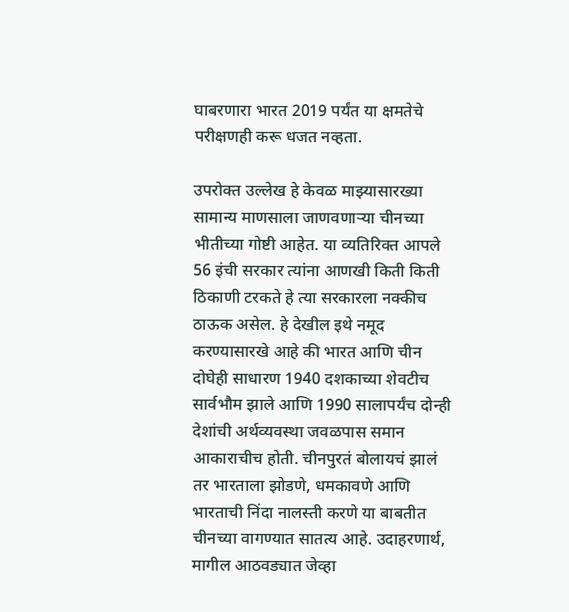घाबरणारा भारत 2019 पर्यंत या क्षमतेचे परीक्षणही करू धजत नव्हता.

उपरोक्त उल्लेख हे केवळ माझ्यासारख्या सामान्य माणसाला जाणवणाऱ्या चीनच्या भीतीच्या गोष्टी आहेत. या व्यतिरिक्त आपले 56 इंची सरकार त्यांना आणखी किती किती ठिकाणी टरकते हे त्या सरकारला नक्कीच ठाऊक असेल. हे देखील इथे नमूद करण्यासारखे आहे की भारत आणि चीन दोघेही साधारण 1940 दशकाच्या शेवटीच सार्वभौम झाले आणि 1990 सालापर्यंच दोन्ही देशांची अर्थव्यवस्था जवळपास समान आकाराचीच होती. चीनपुरतं बोलायचं झालं तर भारताला झोडणे, धमकावणे आणि भारताची निंदा नालस्ती करणे या बाबतीत चीनच्या वागण्यात सातत्य आहे. उदाहरणार्थ, मागील आठवड्यात जेव्हा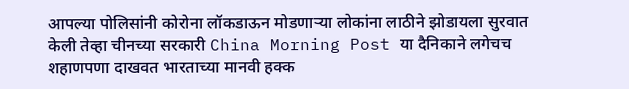आपल्या पोलिसांनी कोरोना लॉकडाऊन मोडणाऱ्या लोकांना लाठीने झोडायला सुरवात केली तेव्हा चीनच्या सरकारी China Morning Post या दैनिकाने लगेचच शहाणपणा दाखवत भारताच्या मानवी हक्क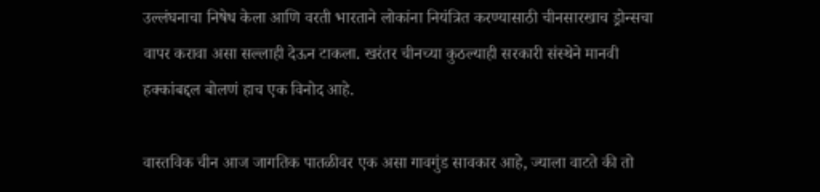उल्लंघनाचा निषेध केला आणि वरती भारताने लोकांना नियंत्रित करण्यासाठी चीनसारखाच ड्रोन्सचा वापर करावा असा सल्लाही देऊन टाकला. खरंतर चीनच्या कुठल्याही सरकारी संस्थेने मानवी हक्कांबद्दल बोलणं हाच एक विनोद आहे.

वास्तविक चीन आज जागतिक पातळीवर एक असा गावगुंड सावकार आहे, ज्याला वाटते की तो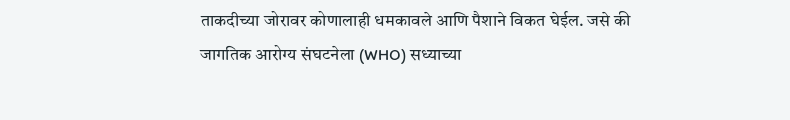ताकदीच्या जोरावर कोणालाही धमकावले आणि पैशाने विकत घेईल. जसे की जागतिक आरोग्य संघटनेला (WHO) सध्याच्या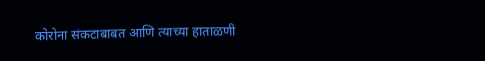कोरोना संकटाबाबत आणि त्याच्या हाताळणी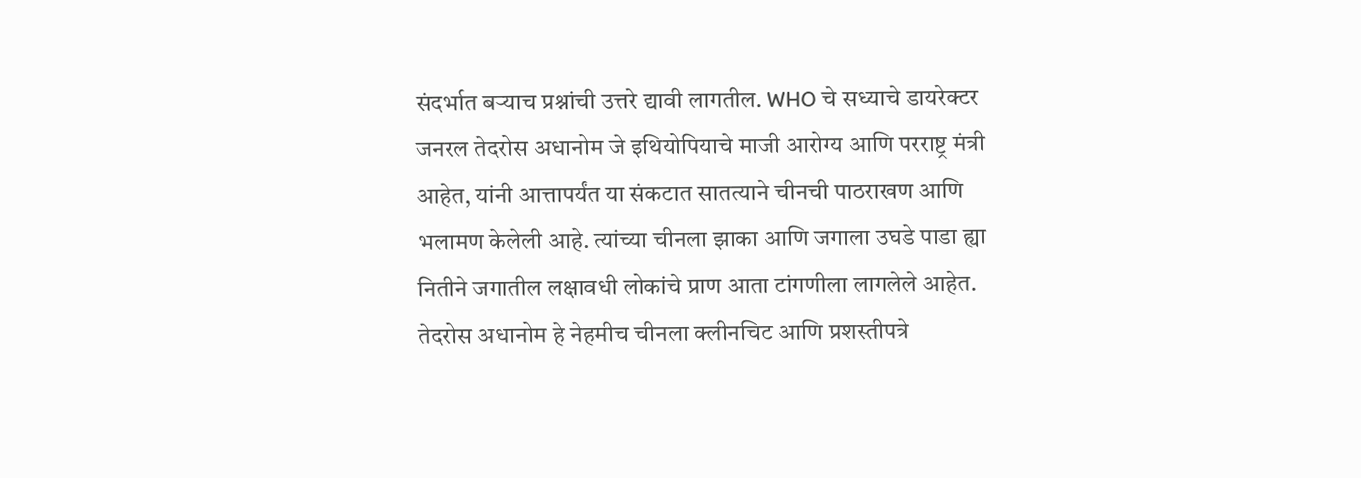संदर्भात बऱ्याच प्रश्नांची उत्तरे द्यावी लागतील. WHO चे सध्याचे डायरेक्टर जनरल तेदरोस अधानोम जे इथियोपियाचे माजी आरोग्य आणि परराष्ट्र मंत्री आहेत, यांनी आत्तापर्यंत या संकटात सातत्याने चीनची पाठराखण आणि भलामण केलेली आहे. त्यांच्या चीनला झाका आणि जगाला उघडे पाडा ह्या नितीने जगातील लक्षावधी लोकांचे प्राण आता टांगणीला लागलेले आहेत. तेदरोस अधानोम हे नेहमीच चीनला क्लीनचिट आणि प्रशस्तीपत्रे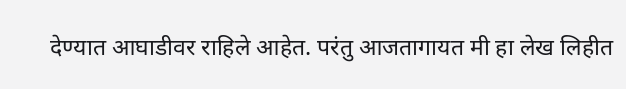देण्यात आघाडीवर राहिले आहेत. परंतु आजतागायत मी हा लेख लिहीत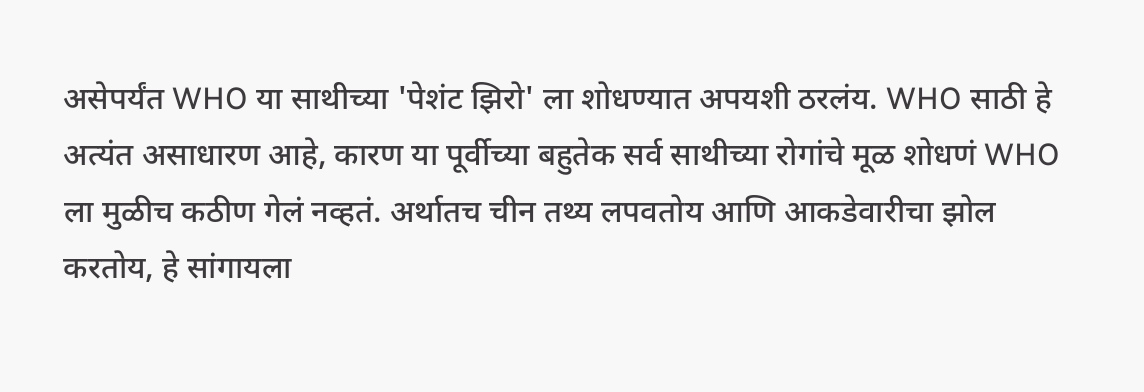असेपर्यंत WHO या साथीच्या 'पेशंट झिरो' ला शोधण्यात अपयशी ठरलंय. WHO साठी हे अत्यंत असाधारण आहे, कारण या पूर्वीच्या बहुतेक सर्व साथीच्या रोगांचे मूळ शोधणं WHO ला मुळीच कठीण गेलं नव्हतं. अर्थातच चीन तथ्य लपवतोय आणि आकडेवारीचा झोल करतोय, हे सांगायला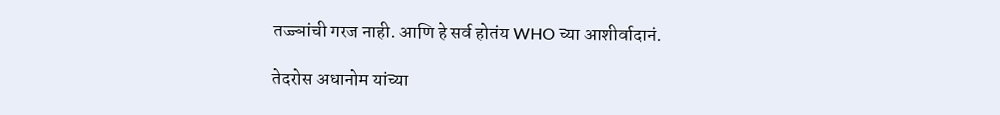तज्ज्ञांची गरज नाही. आणि हे सर्व होतंय WHO च्या आशीर्वादानं.

तेदरोस अधानोम यांच्या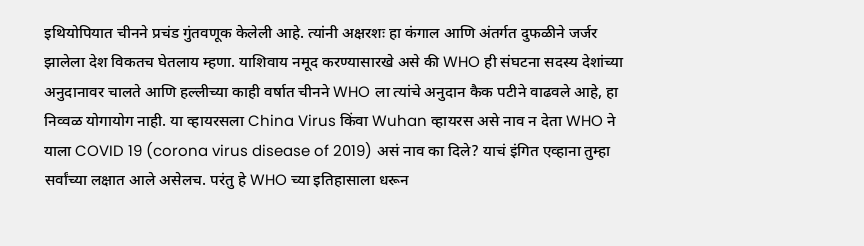इथियोपियात चीनने प्रचंड गुंतवणूक केलेली आहे. त्यांनी अक्षरशः हा कंगाल आणि अंतर्गत दुफळीने जर्जर झालेला देश विकतच घेतलाय म्हणा. याशिवाय नमूद करण्यासारखे असे की WHO ही संघटना सदस्य देशांच्या अनुदानावर चालते आणि हल्लीच्या काही वर्षात चीनने WHO ला त्यांचे अनुदान कैक पटीने वाढवले आहे, हा निव्वळ योगायोग नाही. या व्हायरसला China Virus किंवा Wuhan व्हायरस असे नाव न देता WHO ने याला COVID 19 (corona virus disease of 2019) असं नाव का दिले? याचं इंगित एव्हाना तुम्हा सर्वांच्या लक्षात आले असेलच. परंतु हे WHO च्या इतिहासाला धरून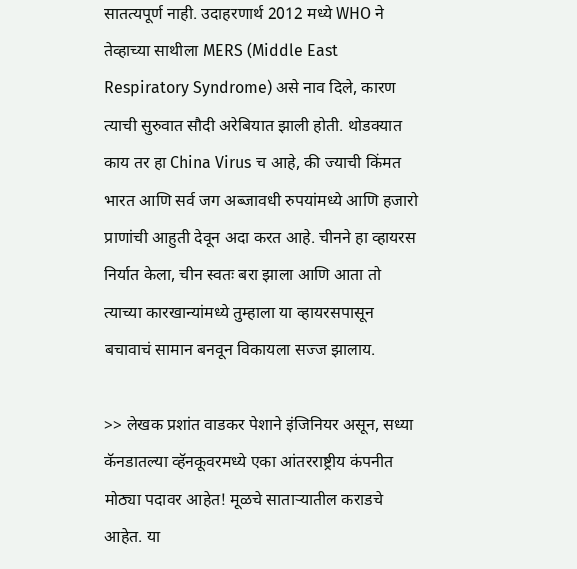सातत्यपूर्ण नाही. उदाहरणार्थ 2012 मध्ये WHO ने तेव्हाच्या साथीला MERS (Middle East Respiratory Syndrome) असे नाव दिले, कारण त्याची सुरुवात सौदी अरेबियात झाली होती. थोडक्यात काय तर हा China Virus च आहे, की ज्याची किंमत भारत आणि सर्व जग अब्जावधी रुपयांमध्ये आणि हजारो प्राणांची आहुती देवून अदा करत आहे. चीनने हा व्हायरस निर्यात केला, चीन स्वतः बरा झाला आणि आता तो त्याच्या कारखान्यांमध्ये तुम्हाला या व्हायरसपासून बचावाचं सामान बनवून विकायला सज्ज झालाय.

>> लेखक प्रशांत वाडकर पेशाने इंजिनियर असून, सध्या कॅनडातल्या व्हॅनकूवरमध्ये एका आंतरराष्ट्रीय कंपनीत मोठ्या पदावर आहेत! मूळचे साताऱ्यातील कराडचे आहेत. या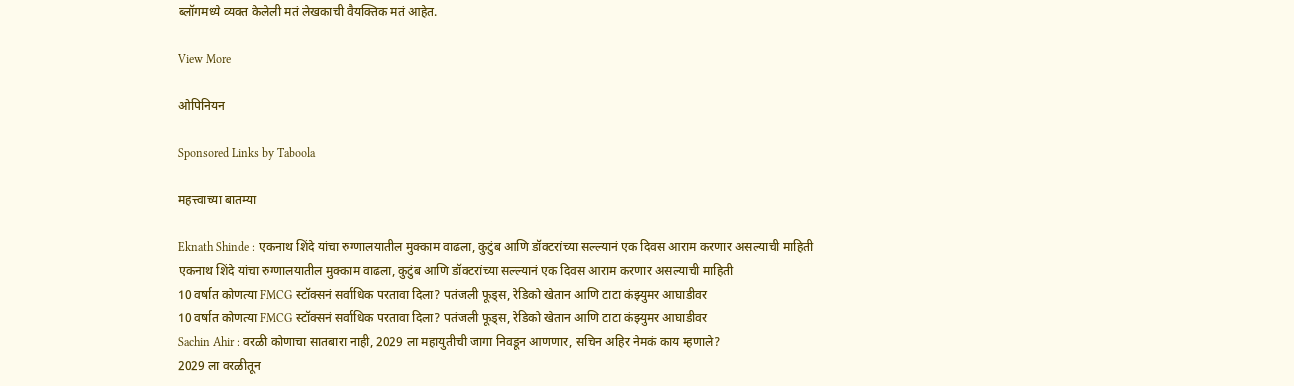ब्लॉगमध्ये व्यक्त केलेली मतं लेखकाची वैयक्तिक मतं आहेत.

View More

ओपिनियन

Sponsored Links by Taboola

महत्त्वाच्या बातम्या

Eknath Shinde : एकनाथ शिंदे यांचा रुग्णालयातील मुक्काम वाढला, कुटुंब आणि डॉक्टरांच्या सल्ल्यानं एक दिवस आराम करणार असल्याची माहिती
एकनाथ शिंदे यांचा रुग्णालयातील मुक्काम वाढला, कुटुंब आणि डॉक्टरांच्या सल्ल्यानं एक दिवस आराम करणार असल्याची माहिती
10 वर्षात कोणत्या FMCG स्टॉक्सनं सर्वाधिक परतावा दिला? पतंजली फूड्स, रेडिको खेतान आणि टाटा कंझ्युमर आघाडीवर
10 वर्षात कोणत्या FMCG स्टॉक्सनं सर्वाधिक परतावा दिला? पतंजली फूड्स, रेडिको खेतान आणि टाटा कंझ्युमर आघाडीवर
Sachin Ahir : वरळी कोणाचा सातबारा नाही, 2029 ला महायुतीची जागा निवडून आणणार, सचिन अहिर नेमकं काय म्हणाले?
2029 ला वरळीतून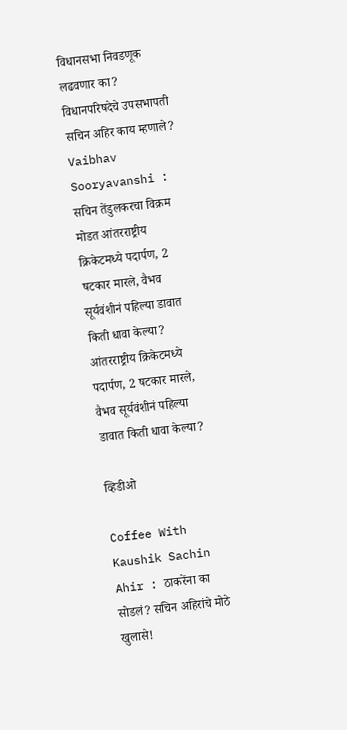विधानसभा निवडणूक लढवणार का? विधानपरिषदेचे उपसभापती सचिन अहिर काय म्हणाले?
Vaibhav Sooryavanshi : सचिन तेंडुलकरचा विक्रम मोडत आंतरराष्ट्रीय क्रिकेटमध्ये पदार्पण, 2 षटकार मारले, वैभव सूर्यवंशीनं पहिल्या डावात किती धावा केल्या?
आंतरराष्ट्रीय क्रिकेटमध्ये पदार्पण, 2 षटकार मारले, वैभव सूर्यवंशीनं पहिल्या डावात किती धावा केल्या?

व्हिडीओ

Coffee With Kaushik Sachin Ahir : ठाकरेंना का सोडलं? सचिन अहिरांचे मोठे खुलासे!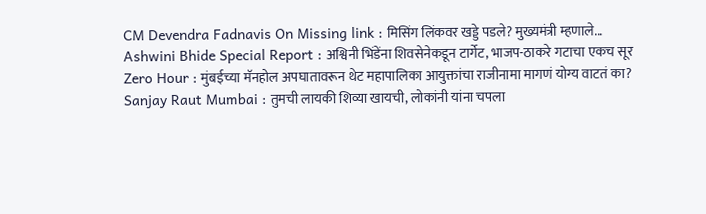CM Devendra Fadnavis On Missing link : मिसिंग लिंकवर खड्डे पडले? मुख्यमंत्री म्हणाले...
Ashwini Bhide Special Report : अश्विनी भिंडेंना शिवसेनेकडून टार्गेट, भाजप-ठाकरे गटाचा एकच सूर
Zero Hour : मुंबईच्या मॅनहोल अपघातावरून थेट महापालिका आयुक्तांचा राजीनामा मागणं योग्य वाटतं का?
Sanjay Raut Mumbai : तुमची लायकी शिव्या खायची, लोकांनी यांना चपला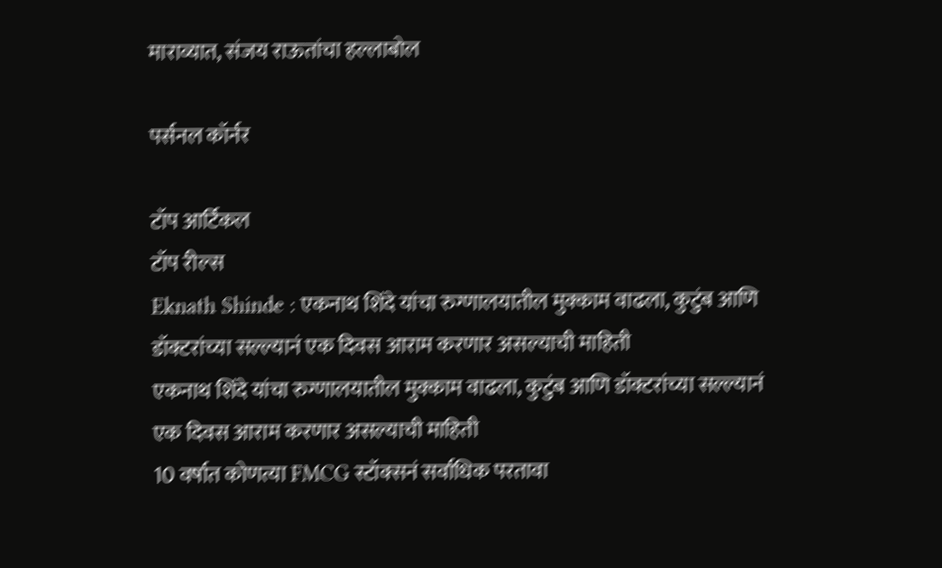माराव्यात, संजय राऊतांचा हल्लाबोल

पर्सनल कॉर्नर

टॉप आर्टिकल
टॉप रील्स
Eknath Shinde : एकनाथ शिंदे यांचा रुग्णालयातील मुक्काम वाढला, कुटुंब आणि डॉक्टरांच्या सल्ल्यानं एक दिवस आराम करणार असल्याची माहिती
एकनाथ शिंदे यांचा रुग्णालयातील मुक्काम वाढला, कुटुंब आणि डॉक्टरांच्या सल्ल्यानं एक दिवस आराम करणार असल्याची माहिती
10 वर्षात कोणत्या FMCG स्टॉक्सनं सर्वाधिक परतावा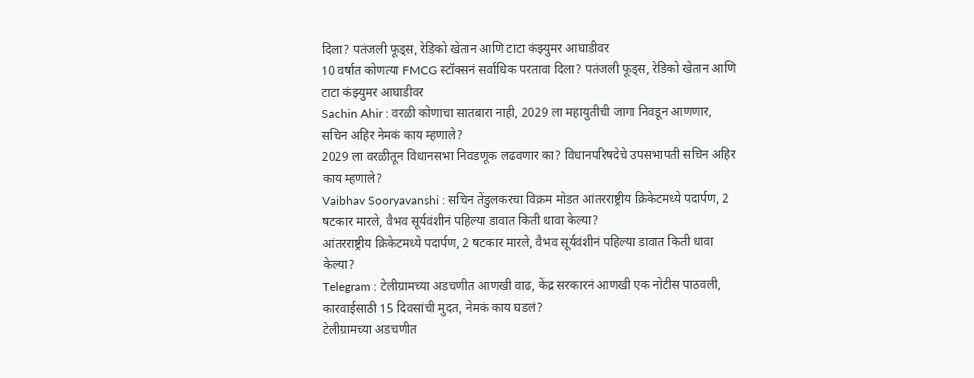दिला? पतंजली फूड्स, रेडिको खेतान आणि टाटा कंझ्युमर आघाडीवर
10 वर्षात कोणत्या FMCG स्टॉक्सनं सर्वाधिक परतावा दिला? पतंजली फूड्स, रेडिको खेतान आणि टाटा कंझ्युमर आघाडीवर
Sachin Ahir : वरळी कोणाचा सातबारा नाही, 2029 ला महायुतीची जागा निवडून आणणार, सचिन अहिर नेमकं काय म्हणाले?
2029 ला वरळीतून विधानसभा निवडणूक लढवणार का? विधानपरिषदेचे उपसभापती सचिन अहिर काय म्हणाले?
Vaibhav Sooryavanshi : सचिन तेंडुलकरचा विक्रम मोडत आंतरराष्ट्रीय क्रिकेटमध्ये पदार्पण, 2 षटकार मारले, वैभव सूर्यवंशीनं पहिल्या डावात किती धावा केल्या?
आंतरराष्ट्रीय क्रिकेटमध्ये पदार्पण, 2 षटकार मारले, वैभव सूर्यवंशीनं पहिल्या डावात किती धावा केल्या?
Telegram : टेलीग्रामच्या अडचणीत आणखी वाढ, केंद्र सरकारनं आणखी एक नोटीस पाठवली, कारवाईसाठी 15 दिवसांची मुदत, नेमकं काय घडलं?
टेलीग्रामच्या अडचणीत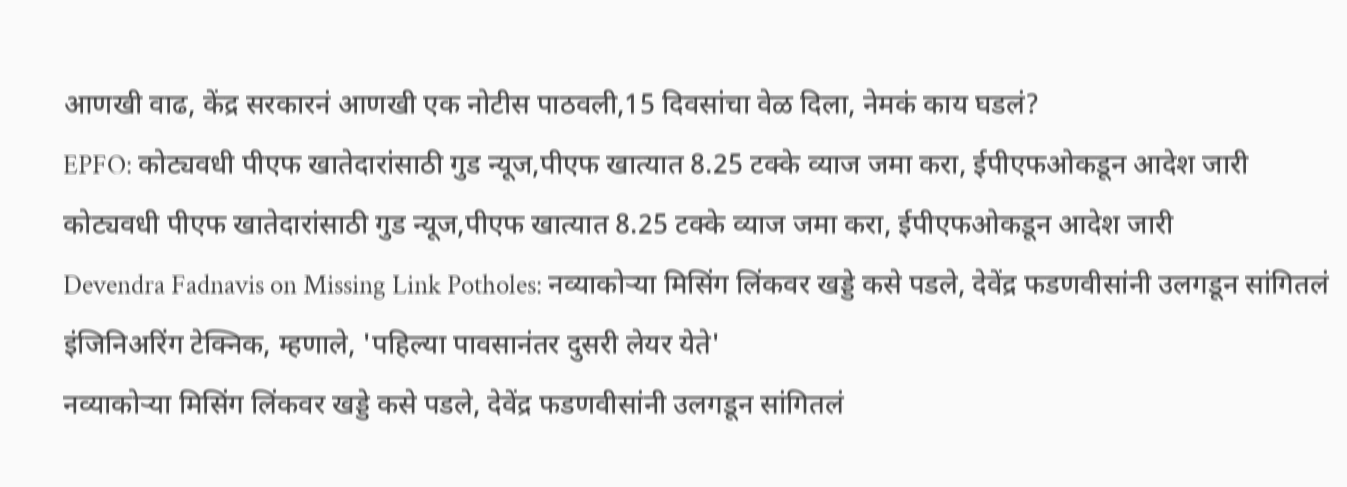आणखी वाढ, केंद्र सरकारनं आणखी एक नोटीस पाठवली,15 दिवसांचा वेळ दिला, नेमकं काय घडलं?
EPFO: कोट्यवधी पीएफ खातेदारांसाठी गुड न्यूज,पीएफ खात्यात 8.25 टक्के व्याज जमा करा, ईपीएफओकडून आदेश जारी
कोट्यवधी पीएफ खातेदारांसाठी गुड न्यूज,पीएफ खात्यात 8.25 टक्के व्याज जमा करा, ईपीएफओकडून आदेश जारी
Devendra Fadnavis on Missing Link Potholes: नव्याकोऱ्या मिसिंग लिंकवर खड्डे कसे पडले, देवेंद्र फडणवीसांनी उलगडून सांगितलं इंजिनिअरिंग टेक्निक, म्हणाले, 'पहिल्या पावसानंतर दुसरी लेयर येते'
नव्याकोऱ्या मिसिंग लिंकवर खड्डे कसे पडले, देवेंद्र फडणवीसांनी उलगडून सांगितलं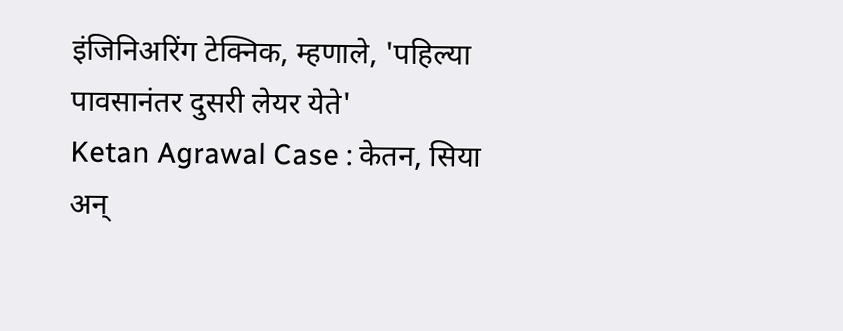इंजिनिअरिंग टेक्निक, म्हणाले, 'पहिल्या पावसानंतर दुसरी लेयर येते'
Ketan Agrawal Case : केतन, सिया अन्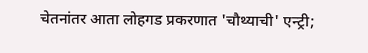चेतनांतर आता लोहगड प्रकरणात 'चौथ्याची' एन्ट्री;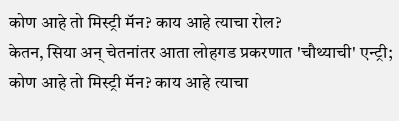कोण आहे तो मिस्ट्री मॅन? काय आहे त्याचा रोल?
केतन, सिया अन् चेतनांतर आता लोहगड प्रकरणात 'चौथ्याची' एन्ट्री; कोण आहे तो मिस्ट्री मॅन? काय आहे त्याचा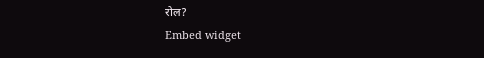रोल?
Embed widget